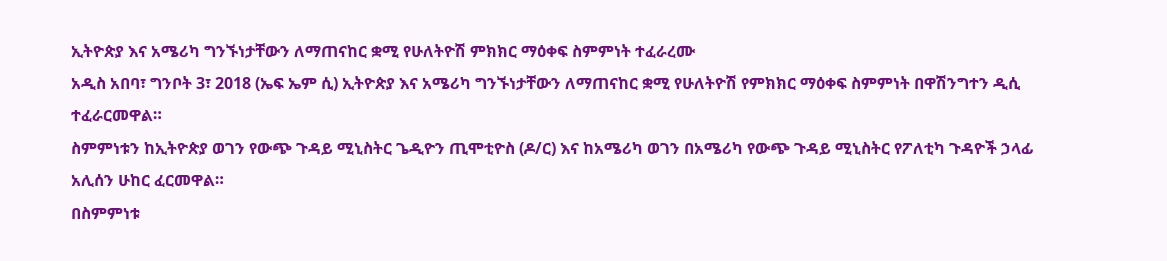ኢትዮጵያ እና አሜሪካ ግንኙነታቸውን ለማጠናከር ቋሚ የሁለትዮሽ ምክክር ማዕቀፍ ስምምነት ተፈራረሙ
አዲስ አበባ፣ ግንቦት 3፣ 2018 (ኤፍ ኤም ሲ) ኢትዮጵያ እና አሜሪካ ግንኙነታቸውን ለማጠናከር ቋሚ የሁለትዮሽ የምክክር ማዕቀፍ ስምምነት በዋሽንግተን ዲሲ ተፈራርመዋል።
ስምምነቱን ከኢትዮጵያ ወገን የውጭ ጉዳይ ሚኒስትር ጌዲዮን ጢሞቲዮስ (ዶ/ር) እና ከአሜሪካ ወገን በአሜሪካ የውጭ ጉዳይ ሚኒስትር የፖለቲካ ጉዳዮች ኃላፊ አሊሰን ሁከር ፈርመዋል።
በስምምነቱ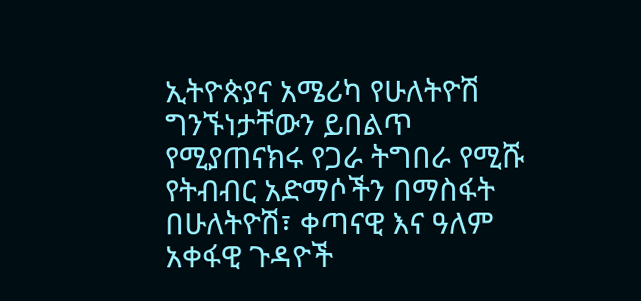ኢትዮጵያና አሜሪካ የሁለትዮሽ ግንኙነታቸውን ይበልጥ የሚያጠናክሩ የጋራ ትግበራ የሚሹ የትብብር አድማሶችን በማስፋት በሁለትዮሽ፣ ቀጣናዊ እና ዓለም አቀፋዊ ጉዳዮች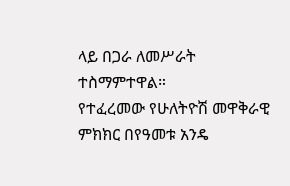ላይ በጋራ ለመሥራት ተስማምተዋል።
የተፈረመው የሁለትዮሽ መዋቅራዊ ምክክር በየዓመቱ አንዴ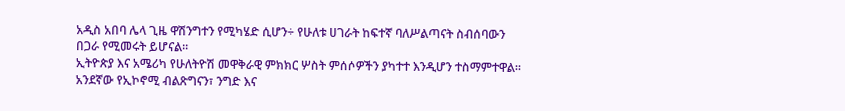አዲስ አበባ ሌላ ጊዜ ዋሽንግተን የሚካሄድ ሲሆን÷ የሁለቱ ሀገራት ከፍተኛ ባለሥልጣናት ስብሰባውን በጋራ የሚመሩት ይሆናል።
ኢትዮጵያ እና አሜሪካ የሁለትዮሽ መዋቅራዊ ምክክር ሦስት ምሰሶዎችን ያካተተ እንዲሆን ተስማምተዋል።
አንደኛው የኢኮኖሚ ብልጽግናን፣ ንግድ እና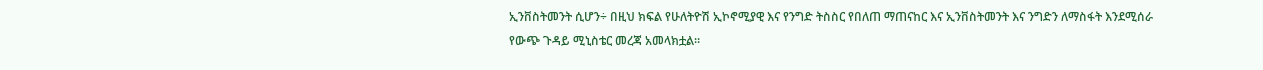ኢንቨስትመንት ሲሆን÷ በዚህ ክፍል የሁለትዮሽ ኢኮኖሚያዊ እና የንግድ ትስስር የበለጠ ማጠናከር እና ኢንቨስትመንት እና ንግድን ለማስፋት እንደሚሰራ የውጭ ጉዳይ ሚኒስቴር መረጃ አመላክቷል።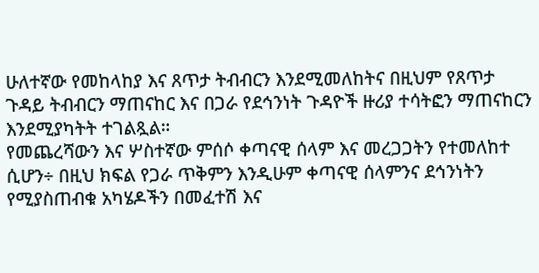ሁለተኛው የመከላከያ እና ጸጥታ ትብብርን እንደሚመለከትና በዚህም የጸጥታ ጉዳይ ትብብርን ማጠናከር እና በጋራ የደኅንነት ጉዳዮች ዙሪያ ተሳትፎን ማጠናከርን እንደሚያካትት ተገልጿል።
የመጨረሻውን እና ሦስተኛው ምሰሶ ቀጣናዊ ሰላም እና መረጋጋትን የተመለከተ ሲሆን÷ በዚህ ክፍል የጋራ ጥቅምን እንዲሁም ቀጣናዊ ሰላምንና ደኅንነትን የሚያስጠብቁ አካሄዶችን በመፈተሽ እና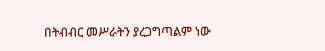በትብብር መሥራትን ያረጋግጣልም ነው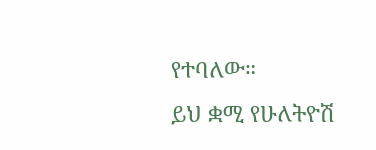የተባለው።
ይህ ቋሚ የሁለትዮሽ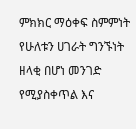ምክክር ማዕቀፍ ስምምነት የሁለቱን ሀገራት ግንኙነት ዘላቂ በሆነ መንገድ የሚያስቀጥል እና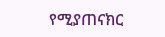የሚያጠናክር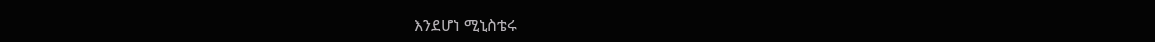እንደሆነ ሚኒስቴሩ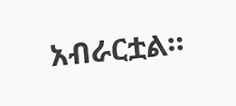አብራርቷል።